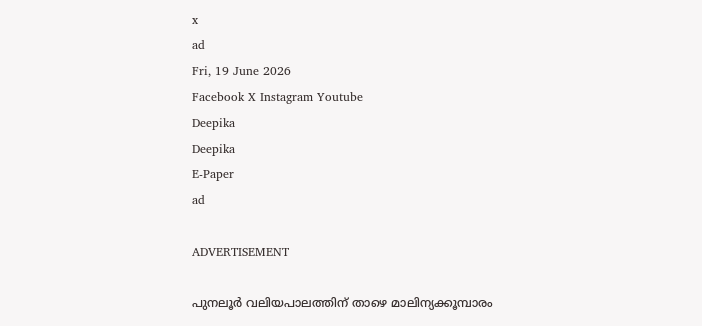x
ad
Fri, 19 June 2026
Facebook X Instagram Youtube
Deepika
Deepika
E-Paper
ad

ADVERTISEMENT

പുനലൂര്‍ വലിയപാലത്തിന് താഴെ മാലിന്യക്കൂമ്പാരം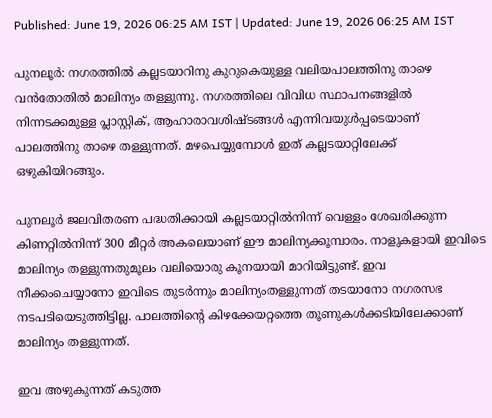Published: June 19, 2026 06:25 AM IST | Updated: June 19, 2026 06:25 AM IST

പുനലൂര്‍: നഗരത്തില്‍ കല്ലടയാറിനു കുറുകെയുള്ള വലിയപാലത്തിനു താഴെ വന്‍തോതില്‍ മാലിന്യം തള്ളുന്നു. നഗരത്തിലെ വിവിധ സ്ഥാപനങ്ങളില്‍ നിന്നടക്കമുള്ള പ്ലാസ്റ്റിക്, ആഹാരാവശിഷ്ടങ്ങള്‍ എന്നിവയുള്‍പ്പടെയാണ് പാലത്തിനു താഴെ തള്ളുന്നത്. മഴപെയ്യുമ്പോള്‍ ഇത് കല്ലടയാറ്റിലേക്ക് ഒഴുകിയിറങ്ങും.

പുനലൂര്‍ ജലവിതരണ പദ്ധതിക്കായി കല്ലടയാറ്റില്‍നിന്ന് വെള്ളം ശേഖരിക്കുന്ന കിണറ്റില്‍നിന്ന് 300 മീറ്റര്‍ അകലെയാണ് ഈ മാലിന്യക്കൂമ്പാരം. നാളുകളായി ഇവിടെ മാലിന്യം തള്ളുന്നതുമൂലം വലിയൊരു കൂനയായി മാറിയിട്ടുണ്ട്. ഇവ നീക്കംചെയ്യാനോ ഇവിടെ തുടര്‍ന്നും മാലിന്യംതള്ളുന്നത് തടയാനോ നഗരസഭ നടപടിയെടുത്തിട്ടില്ല. പാലത്തിന്‍റെ കിഴക്കേയറ്റത്തെ തൂണുകള്‍ക്കടിയിലേക്കാണ് മാലിന്യം തള്ളുന്നത്.

ഇവ അഴുകുന്നത് കടുത്ത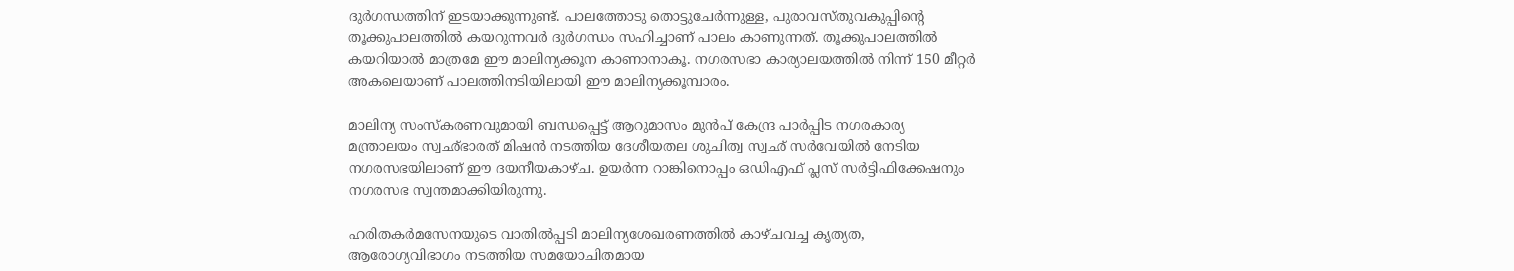ദുര്‍ഗന്ധത്തിന് ഇടയാക്കുന്നുണ്ട്. പാലത്തോടു തൊട്ടുചേര്‍ന്നുള്ള, പുരാവസ്തുവകുപ്പിന്‍റെ തൂക്കുപാലത്തില്‍ കയറുന്നവര്‍ ദുര്‍ഗന്ധം സഹിച്ചാണ് പാലം കാണുന്നത്. തൂക്കുപാലത്തില്‍ കയറിയാല്‍ മാത്രമേ ഈ മാലിന്യക്കൂന കാണാനാകൂ. നഗരസഭാ കാര്യാലയത്തില്‍ നിന്ന് 150 മീറ്റര്‍ അകലെയാണ് പാലത്തിനടിയിലായി ഈ മാലിന്യക്കൂമ്പാരം.

മാലിന്യ സംസ്‌കരണവുമായി ബന്ധപ്പെട്ട് ആറുമാസം മുന്‍പ് കേന്ദ്ര പാര്‍പ്പിട നഗരകാര്യ മന്ത്രാലയം സ്വഛ്ഭാരത് മിഷന്‍ നടത്തിയ ദേശീയതല ശുചിത്വ സ്വഛ് സര്‍വേയില്‍ നേടിയ നഗരസഭയിലാണ് ഈ ദയനീയകാഴ്ച. ഉയര്‍ന്ന റാങ്കിനൊപ്പം ഒഡിഎഫ് പ്ലസ് സര്‍ട്ടിഫിക്കേഷനും നഗരസഭ സ്വന്തമാക്കിയിരുന്നു.

ഹരിതകര്‍മസേനയുടെ വാതില്‍പ്പടി മാലിന്യശേഖരണത്തില്‍ കാഴ്ചവച്ച കൃത്യത, ആരോഗ്യവിഭാഗം നടത്തിയ സമയോചിതമായ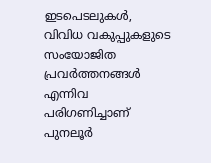ഇടപെടലുകള്‍, വിവിധ വകുപ്പുകളുടെ സംയോജിത പ്രവര്‍ത്തനങ്ങള്‍ എന്നിവ പരിഗണിച്ചാണ് പുനലൂര്‍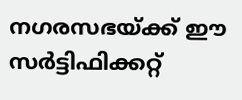നഗരസഭയ്ക്ക് ഈ സര്‍ട്ടിഫിക്കറ്റ്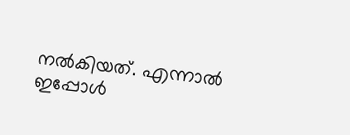നല്‍കിയത്. എന്നാല്‍ ഇപ്പോള്‍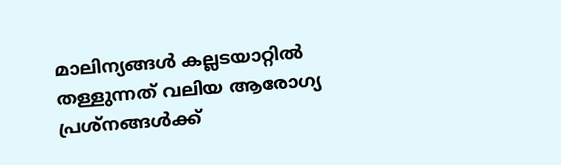മാലിന്യങ്ങള്‍ കല്ലടയാറ്റില്‍ തള്ളുന്നത് വലിയ ആരോഗ്യ പ്രശ്‌നങ്ങള്‍ക്ക്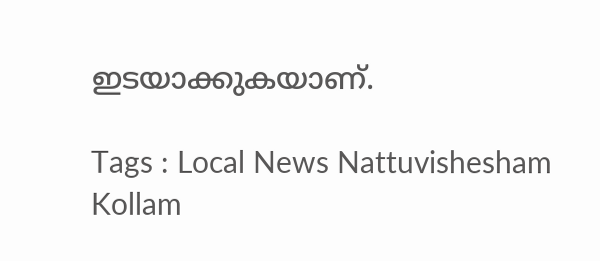ഇടയാക്കുകയാണ്.

Tags : Local News Nattuvishesham Kollam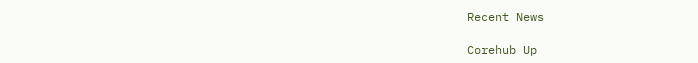Recent News

Corehub Up